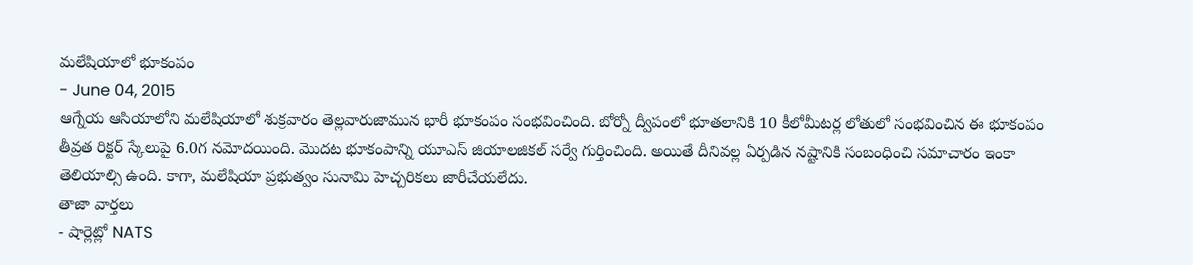మలేషియాలో భూకంపం
- June 04, 2015
ఆగ్నేయ ఆసియాలోని మలేషియాలో శుక్రవారం తెల్లవారుజామున భారీ భూకంపం సంభవించింది. బోర్నో ద్వీపంలో భూతలానికి 10 కీలోమీటర్ల లోతులో సంభవించిన ఈ భూకంపం తీవ్రత రిక్టర్ స్కేలుపై 6.0గ నమోదయింది. మొదట భూకంపాన్ని యూఎస్ జియాలజికల్ సర్వే గుర్తించింది. అయితే దీనివల్ల ఏర్పడిన నష్టానికి సంబంధించి సమాచారం ఇంకా తెలియాల్సి ఉంది. కాగా, మలేషియా ప్రభుత్వం సునామి హెచ్చరికలు జారీచేయలేదు.
తాజా వార్తలు
- షార్లెట్లో NATS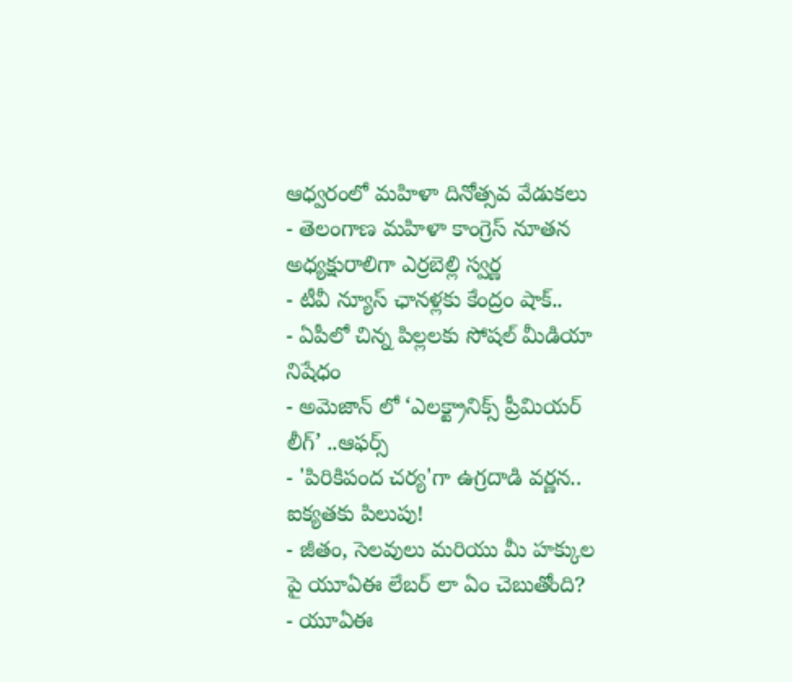ఆధ్వరంలో మహిళా దినోత్సవ వేడుకలు
- తెలంగాణ మహిళా కాంగ్రెస్ నూతన అధ్యక్షురాలిగా ఎర్రబెల్లి స్వర్ణ
- టీవీ న్యూస్ ఛానళ్లకు కేంద్రం షాక్..
- ఏపీలో చిన్న పిల్లలకు సోషల్ మీడియా నిషేధం
- అమెజాన్ లో ‘ఎలక్ట్రానిక్స్ ప్రీమియర్ లీగ్’ ..ఆఫర్స్
- 'పిరికిపంద చర్య'గా ఉగ్రదాడి వర్ణన.. ఐక్యతకు పిలుపు!
- జీతం, సెలవులు మరియు మీ హక్కుల పై యూఏఈ లేబర్ లా ఏం చెబుతోంది?
- యూఏఈ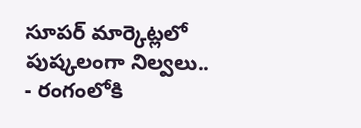సూపర్ మార్కెట్లలో పుష్కలంగా నిల్వలు..
- రంగంలోకి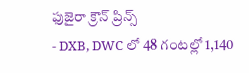ఫుజైరా క్రౌన్ ప్రిన్స్
- DXB, DWC లో 48 గంటల్లో 1,140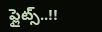ఫ్లైట్స్..!!